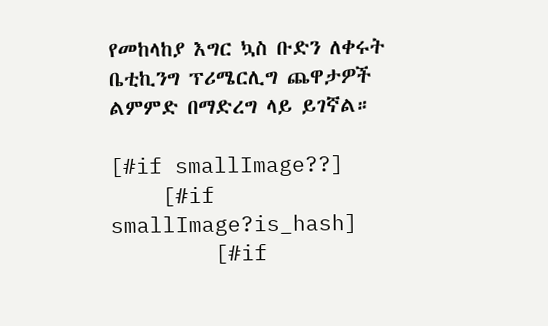የመከላከያ እግር ኳስ ቡድን ለቀሩት ቤቲኪንግ ፕሪሜርሊግ ጨዋታዎች ልምምድ በማድረግ ላይ ይገኛል።

[#if smallImage??]
    [#if smallImage?is_hash]
        [#if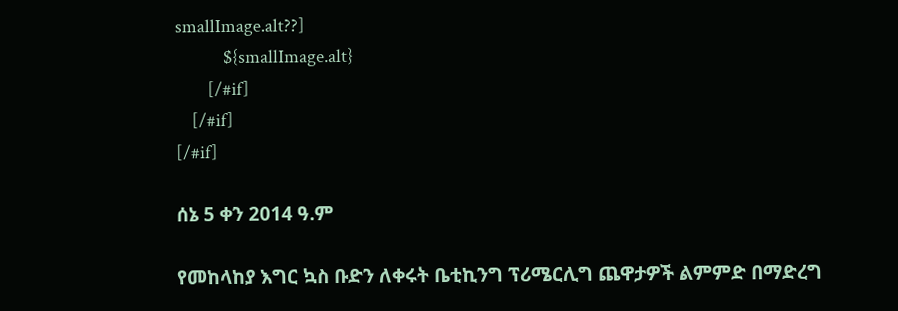smallImage.alt??]
            ${smallImage.alt}
        [/#if]
    [/#if]
[/#if]

ሰኔ 5 ቀን 2014 ዓ.ም

የመከላከያ እግር ኳስ ቡድን ለቀሩት ቤቲኪንግ ፕሪሜርሊግ ጨዋታዎች ልምምድ በማድረግ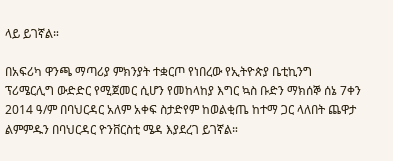ላይ ይገኛል።

በአፍሪካ ዋንጫ ማጣሪያ ምክንያት ተቋርጦ የነበረው የኢትዮጵያ ቤቲኪንግ ፕሪሜርሊግ ውድድር የሚጀመር ሲሆን የመከላከያ እግር ኳስ ቡድን ማክሰኞ ሰኔ 7ቀን 2014 ዓ/ም በባህርዳር አለም አቀፍ ስታድየም ከወልቂጤ ከተማ ጋር ላለበት ጨዋታ ልምምዱን በባህርዳር ዮንቨርስቲ ሜዳ እያደረገ ይገኛል።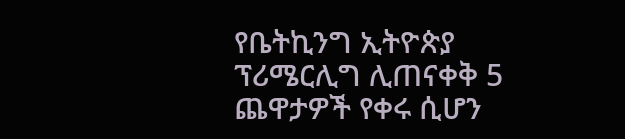የቤትኪንግ ኢትዮጵያ ፕሪሜርሊግ ሊጠናቀቅ 5 ጨዋታዎች የቀሩ ሲሆን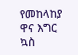የመከላከያ ዋና እግር ኳስ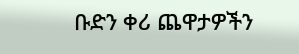ቡድን ቀሪ ጨዋታዎችን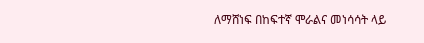ለማሸነፍ በከፍተኛ ሞራልና መነሳሳት ላይ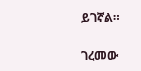ይገኛል።

ገረመው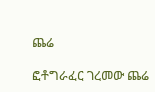ጨሬ

ፎቶግራፈር ገረመው ጨሬ